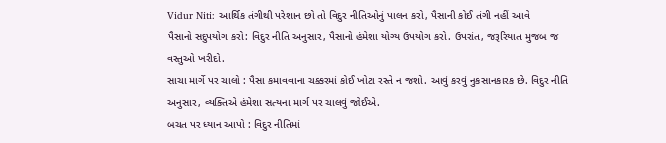Vidur Niti: આર્થિક તંગીથી પરેશાન છો તો વિદુર નીતિઓનું પાલન કરો, પૈસાની કોઈ તંગી નહીં આવે
પૈસાનો સદુપયોગ કરો: વિદુર નીતિ અનુસાર, પૈસાનો હંમેશા યોગ્ય ઉપયોગ કરો. ઉપરાંત, જરૂરિયાત મુજબ જ વસ્તુઓ ખરીદો.
સાચા માર્ગે પર ચાલો : પૈસા કમાવવાના ચક્કરમાં કોઈ ખોટા રસ્તે ન જશો. આવું કરવું નુકસાનકારક છે. વિદુર નીતિ અનુસાર, વ્યક્તિએ હંમેશા સત્યના માર્ગ પર ચાલવું જોઈએ.
બચત પર ધ્યાન આપો : વિદુર નીતિમાં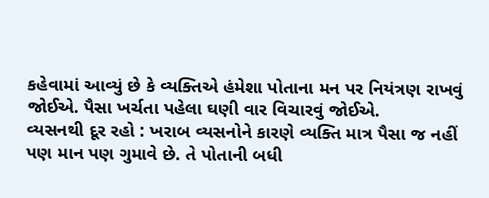કહેવામાં આવ્યું છે કે વ્યક્તિએ હંમેશા પોતાના મન પર નિયંત્રણ રાખવું જોઈએ. પૈસા ખર્ચતા પહેલા ઘણી વાર વિચારવું જોઈએ.
વ્યસનથી દૂર રહો : ખરાબ વ્યસનોને કારણે વ્યક્તિ માત્ર પૈસા જ નહીં પણ માન પણ ગુમાવે છે. તે પોતાની બધી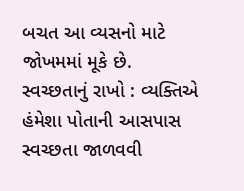બચત આ વ્યસનો માટે જોખમમાં મૂકે છે.
સ્વચ્છતાનું રાખો : વ્યક્તિએ હંમેશા પોતાની આસપાસ સ્વચ્છતા જાળવવી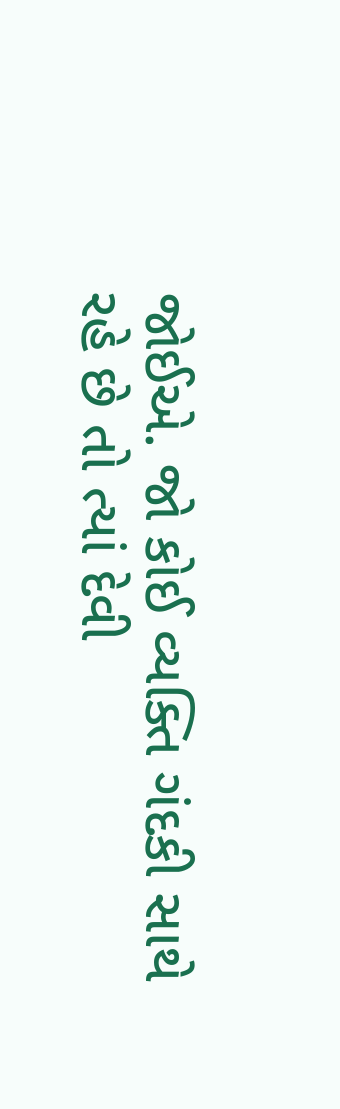જોઈએ. જો કોઈ વ્યક્તિ ગંદકી સાથે રહે છે તો ત્યાં દેવી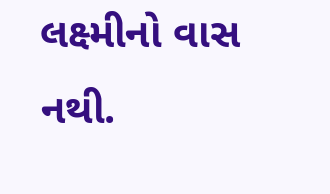લક્ષ્મીનો વાસ નથી.